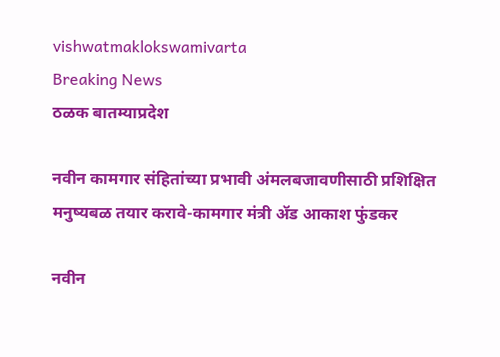vishwatmaklokswamivarta
Breaking News
ठळक बातम्याप्रदेश

नवीन कामगार संहितांच्या प्रभावी अंमलबजावणीसाठी प्रशिक्षित मनुष्यबळ तयार करावे-कामगार मंत्री ॲड आकाश फुंडकर

नवीन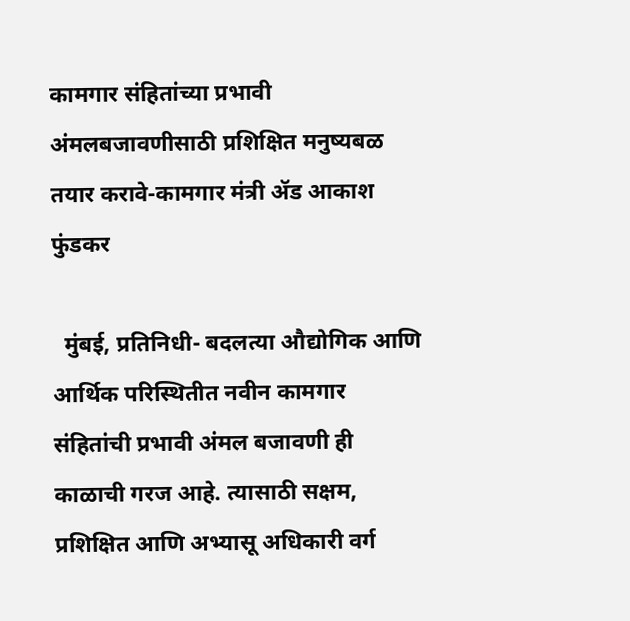कामगार संहितांच्या प्रभावी अंमलबजावणीसाठी प्रशिक्षित मनुष्यबळ तयार करावे-कामगार मंत्री ॲड आकाश फुंडकर

  मुंबई, प्रतिनिधी- बदलत्या औद्योगिक आणि आर्थिक परिस्थितीत नवीन कामगार संहितांची प्रभावी अंमल बजावणी ही काळाची गरज आहे. त्यासाठी सक्षम, प्रशिक्षित आणि अभ्यासू अधिकारी वर्ग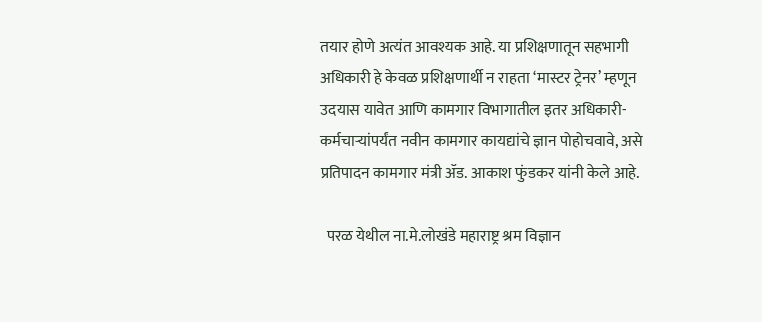तयार होणे अत्यंत आवश्यक आहे. या प्रशिक्षणातून सहभागी अधिकारी हे केवळ प्रशिक्षणार्थी न राहता ‘मास्टर ट्रेनर’ म्हणून उदयास यावेत आणि कामगार विभागातील इतर अधिकारी-कर्मचाऱ्यांपर्यंत नवीन कामगार कायद्यांचे ज्ञान पोहोचवावे, असे प्रतिपादन कामगार मंत्री ॲड. आकाश फुंडकर यांनी केले आहे.

  परळ येथील ना.मे.लोखंडे महाराष्ट्र श्रम विज्ञान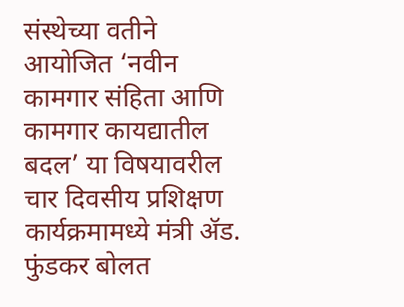संस्थेच्या वतीने आयोजित ‘नवीन कामगार संहिता आणि कामगार कायद्यातील बदल’ या विषयावरील चार दिवसीय प्रशिक्षण कार्यक्रमामध्ये मंत्री ॲड. फुंडकर बोलत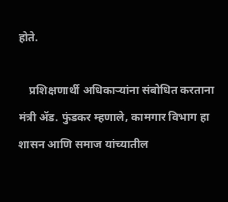होते.

    प्रशिक्षणार्थी अधिकाऱ्यांना संबोधित करताना मंत्री ॲड. फुंडकर म्हणाले, कामगार विभाग हा शासन आणि समाज यांच्यातील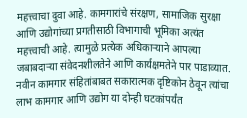महत्त्वाचा दुवा आहे. कामगारांचे संरक्षण, सामाजिक सुरक्षा आणि उद्योगांच्या प्रगतीसाठी विभागाची भूमिका अत्यंत महत्त्वाची आहे. त्यामुळे प्रत्येक अधिकाऱ्याने आपल्या जबाबदाऱ्या संवेदनशीलतेने आणि कार्यक्षमतेने पार पाडाव्यात. नवीन कामगार संहितांबाबत सकारात्मक दृष्टिकोन ठेवून त्यांचा लाभ कामगार आणि उद्योग या दोन्ही घटकांपर्यंत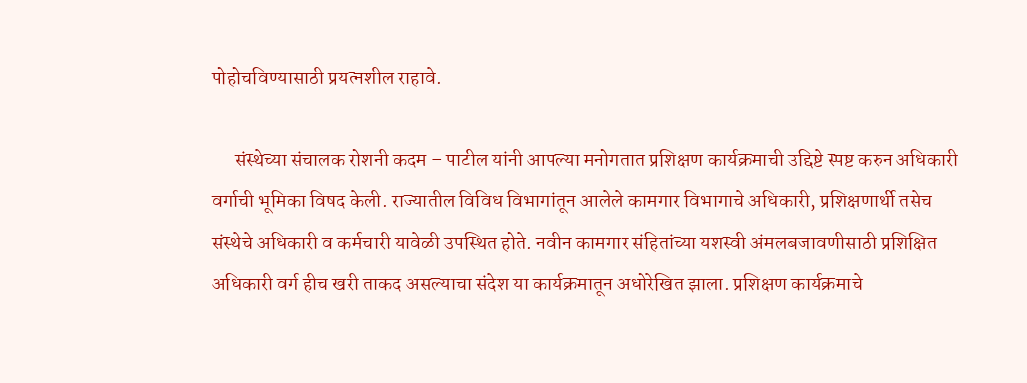पोहोचविण्यासाठी प्रयत्नशील राहावे.

      संस्थेच्या संचालक रोशनी कदम – पाटील यांनी आपल्या मनोगतात प्रशिक्षण कार्यक्रमाची उद्दिष्टे स्पष्ट करुन अधिकारी वर्गाची भूमिका विषद केली. राज्यातील विविध विभागांतून आलेले कामगार विभागाचे अधिकारी, प्रशिक्षणार्थी तसेच संस्थेचे अधिकारी व कर्मचारी यावेळी उपस्थित होते. नवीन कामगार संहितांच्या यशस्वी अंमलबजावणीसाठी प्रशिक्षित अधिकारी वर्ग हीच खरी ताकद असल्याचा संदेश या कार्यक्रमातून अधोरेखित झाला. प्रशिक्षण कार्यक्रमाचे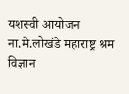यशस्वी आयोजन ना.मे.लोखंडे महाराष्ट्र श्रम विज्ञान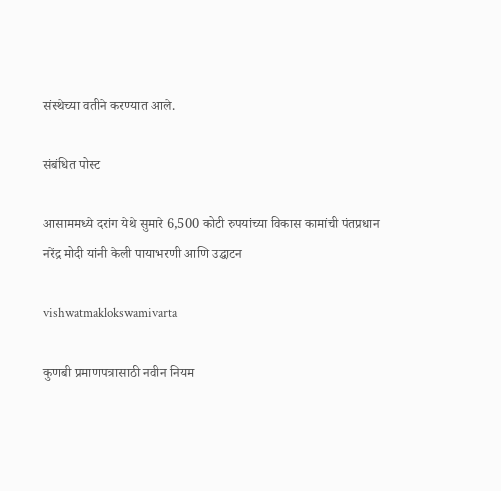संस्थेच्या वतीने करण्यात आले.

संबंधित पोस्ट

आसाममध्ये दरांग येथे सुमारे 6,500 कोटी रुपयांच्या विकास कामांची पंतप्रधान नरेंद्र मोदी यांनी केली पायाभरणी आणि उद्घाटन

vishwatmaklokswamivarta

कुणबी प्रमाणपत्रासाठी नवीन नियम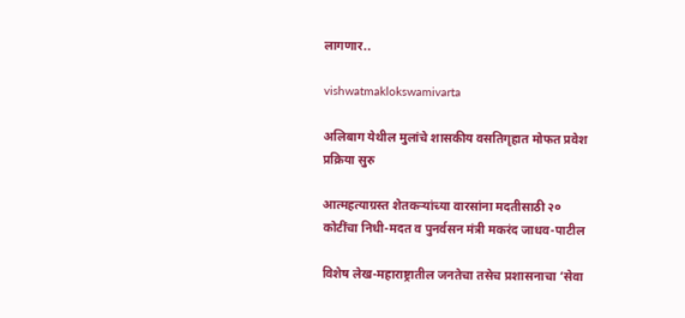लागणार..

vishwatmaklokswamivarta

अलिबाग येथील मुलांचे शासकीय वसतिगृहात मोफत प्रवेश प्रक्रिया सुरु

आत्महत्याग्रस्त शेतकऱ्यांच्या वारसांना मदतीसाठी २० कोटींचा निधी-मदत व पुनर्वसन मंत्री मकरंद जाधव-पाटील

विशेष लेख-महाराष्ट्रातील जनतेचा तसेच प्रशासनाचा ‘सेवा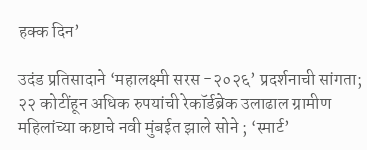हक्क दिन’

उदंड प्रतिसादाने ‘महालक्ष्मी सरस -२०२६’ प्रदर्शनाची सांगता; २२ कोटींहून अधिक रुपयांची रेकॉर्डब्रेक उलाढाल ग्रामीण महिलांच्या कष्टाचे नवी मुंबईत झाले सोने ; ‘स्मार्ट’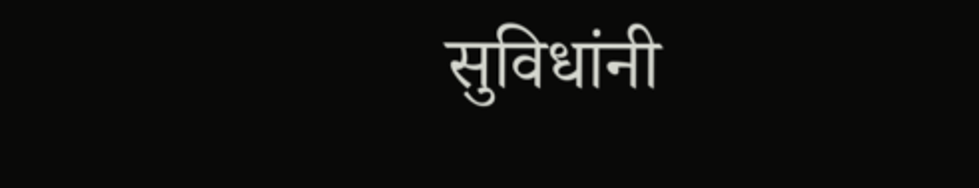सुविधांनी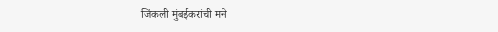जिंकली मुंबईकरांची मने